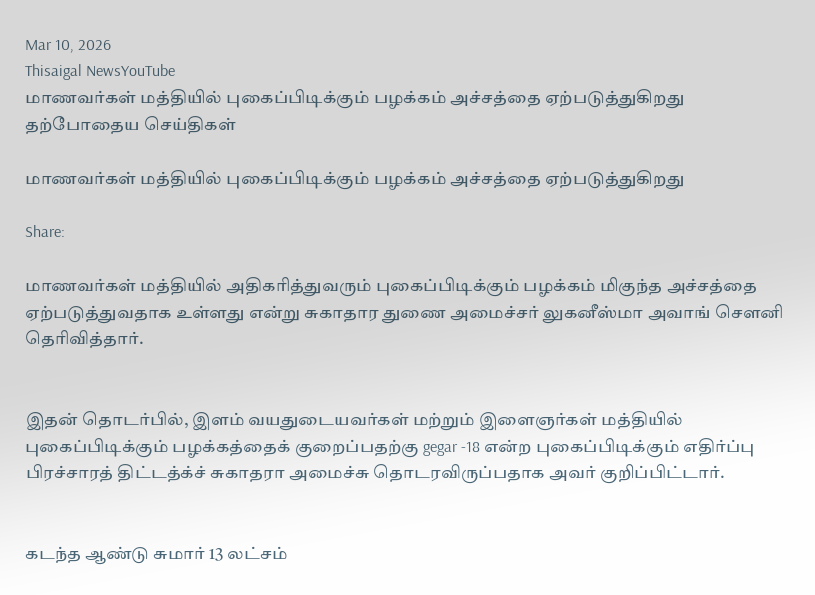Mar 10, 2026
Thisaigal NewsYouTube
மாணவர்கள் மத்தியில் புகைப்பிடிக்கும் பழக்கம் அச்சத்தை ஏற்படுத்துகிறது
தற்போதைய செய்திகள்

மாணவர்கள் மத்தியில் புகைப்பிடிக்கும் பழக்கம் அச்சத்தை ஏற்படுத்துகிறது

Share:

மாணவர்கள் மத்தியில் அதிகரித்துவரும் புகைப்பிடிக்கும் பழக்கம் மிகுந்த அச்சத்தை ஏற்படுத்துவதாக உள்ளது என்று சுகாதார துணை அமைச்சர் லுகனீஸ்மா அவாங் சௌனி தெரிவித்தார்.


இதன் தொடர்பில், இளம் வயதுடையவர்கள் மற்றும் இளைஞர்கள் மத்தியில் புகைப்பிடிக்கும் பழக்கத்தைக் குறைப்பதற்கு gegar -18 என்ற புகைப்பிடிக்கும் எதிர்ப்பு பிரச்சாரத் திட்டத்க்ச் சுகாதரா அமைச்சு தொடரவிருப்பதாக அவர் குறிப்பிட்டார்.


கடந்த ஆண்டு சுமார் 13 லட்சம்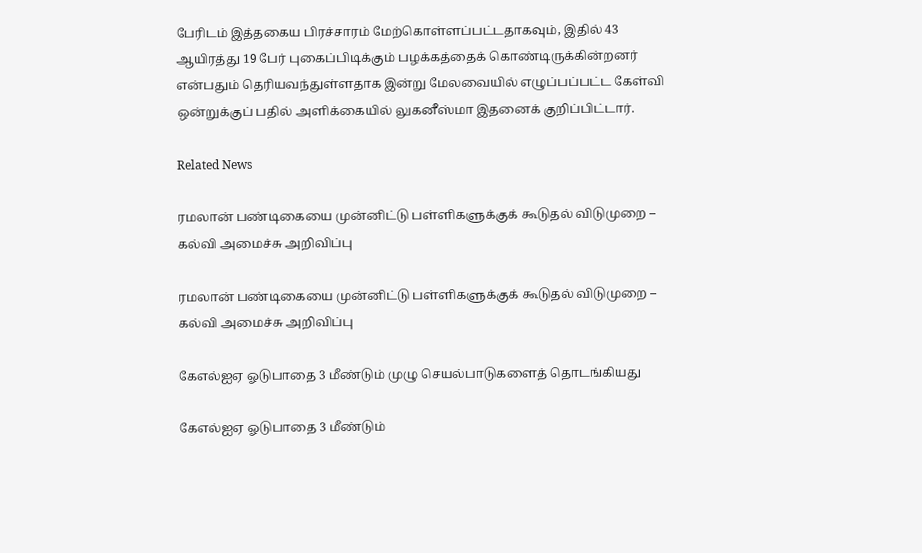பேரிடம் இத்தகைய பிரச்சாரம் மேற்கொள்ளப்பட்டதாகவும், இதில் 43 ஆயிரத்து 19 பேர் புகைப்பிடிக்கும் பழக்கத்தைக் கொண்டிருக்கின்றனர் என்பதும் தெரியவந்துள்ளதாக இன்று மேலவையில் எழுப்பப்பட்ட கேள்வி ஒன்றுக்குப் பதில் அளிக்கையில் லுகனீஸ்மா இதனைக் குறிப்பிட்டார்.

Related News

ரமலான் பண்டிகையை முன்னிட்டு பள்ளிகளுக்குக் கூடுதல் விடுமுறை – கல்வி அமைச்சு அறிவிப்பு

ரமலான் பண்டிகையை முன்னிட்டு பள்ளிகளுக்குக் கூடுதல் விடுமுறை – கல்வி அமைச்சு அறிவிப்பு

கேஎல்ஐஏ ஓடுபாதை 3 மீண்டும் முழு செயல்பாடுகளைத் தொடங்கியது

கேஎல்ஐஏ ஓடுபாதை 3 மீண்டும்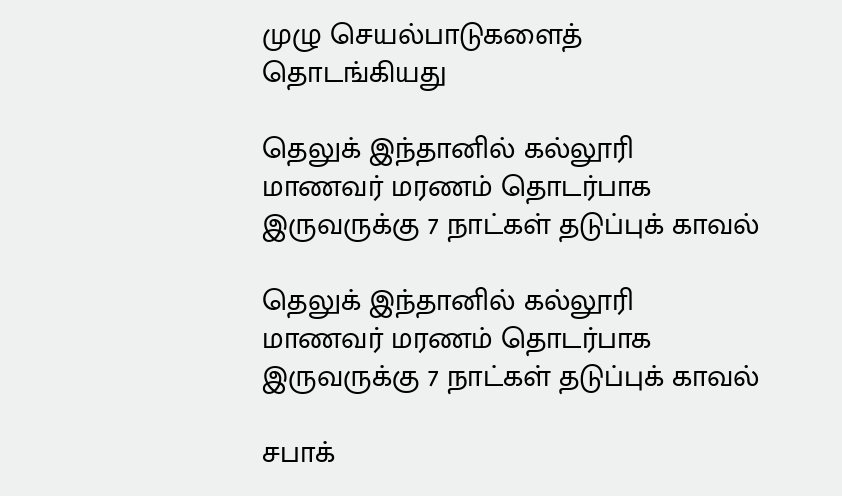முழு செயல்பாடுகளைத் தொடங்கியது

தெலுக் இந்தானில் கல்லூரி மாணவர் மரணம் தொடர்பாக இருவருக்கு 7 நாட்கள் தடுப்புக் காவல்

தெலுக் இந்தானில் கல்லூரி மாணவர் மரணம் தொடர்பாக இருவருக்கு 7 நாட்கள் தடுப்புக் காவல்

சபாக்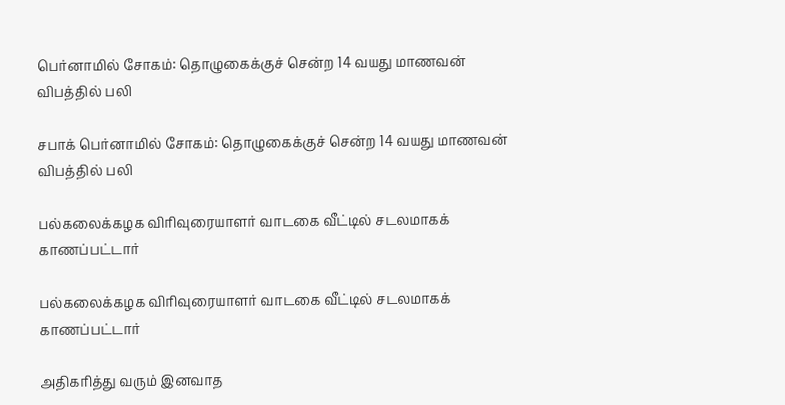பெர்னாமில் சோகம்: தொழுகைக்குச் சென்ற 14 வயது மாணவன் விபத்தில் பலி

சபாக் பெர்னாமில் சோகம்: தொழுகைக்குச் சென்ற 14 வயது மாணவன் விபத்தில் பலி

பல்கலைக்கழக விரிவுரையாளர் வாடகை வீட்டில் சடலமாகக் காணப்பட்டார்

பல்கலைக்கழக விரிவுரையாளர் வாடகை வீட்டில் சடலமாகக் காணப்பட்டார்

அதிகரித்து வரும் இனவாத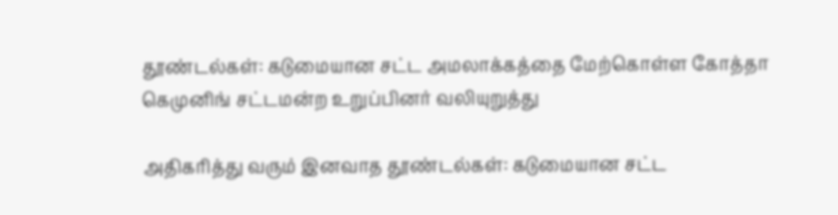தூண்டல்கள்: கடுமையான சட்ட அமலாக்கத்தை மேற்கொள்ள கோத்தா கெமுனிங் சட்டமன்ற உறுப்பினர் வலியுறுத்து

அதிகரித்து வரும் இனவாத தூண்டல்கள்: கடுமையான சட்ட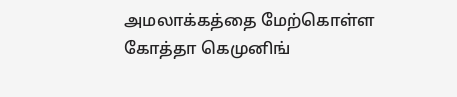அமலாக்கத்தை மேற்கொள்ள கோத்தா கெமுனிங்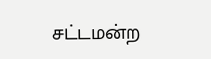சட்டமன்ற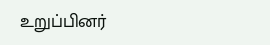உறுப்பினர்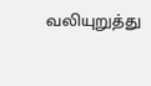வலியுறுத்து